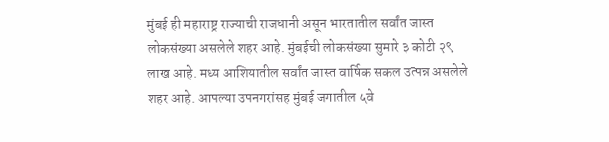मुंबई ही महाराष्ट्र राज्याची राजधानी असून भारतातील सर्वांत जास्त लोकसंख्या असलेले शहर आहे. मुंबईची लोकसंख्या सुमारे ३ कोटी २९ लाख आहे. मध्य आशियातील सर्वांत जास्त वार्षिक सकल उत्पन्न असलेले शहर आहे. आपल्या उपनगरांसह मुंबई जगातील ५वे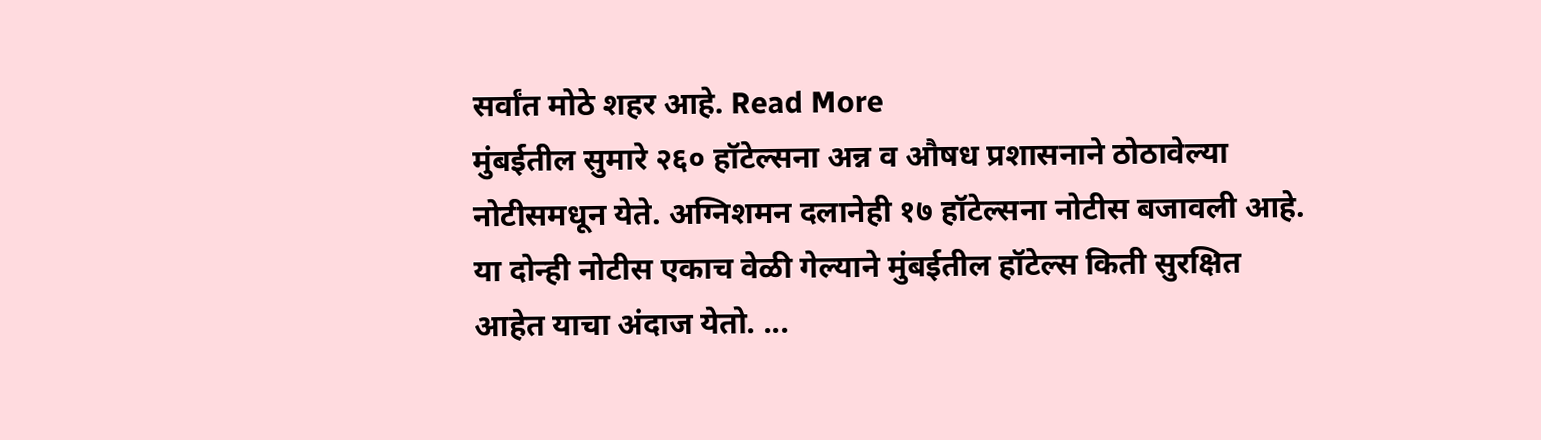सर्वांत मोठे शहर आहे. Read More
मुंबईतील सुमारे २६० हॉटेल्सना अन्न व औषध प्रशासनाने ठोठावेल्या नोटीसमधून येते. अग्निशमन दलानेही १७ हॉटेल्सना नोटीस बजावली आहे. या दोन्ही नोटीस एकाच वेळी गेल्याने मुंबईतील हॉटेल्स किती सुरक्षित आहेत याचा अंदाज येतो. ...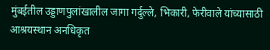मुंबईतील उड्डाणपुलांखालील जागा गर्दुल्ले, भिकारी, फेरीवाले यांच्यासाठी आश्रयस्थान अनधिकृत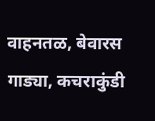वाहनतळ, बेवारस गाड्या, कचराकुंडी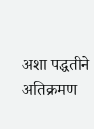अशा पद्धतीने अतिक्रमण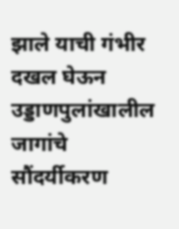झाले याची गंभीर दखल घेऊन उड्डाणपुलांखालील जागांचे सौंदर्यीकरण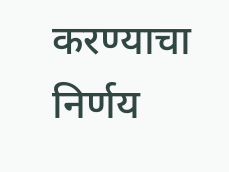करण्याचा निर्णय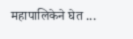महापालिकेने घेत ...